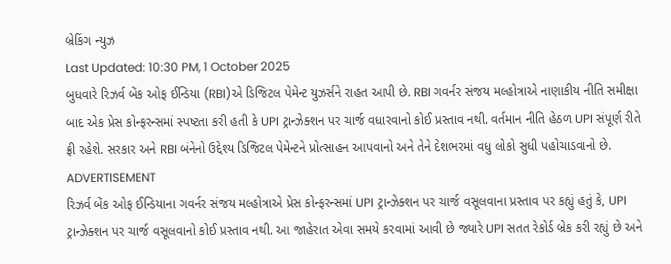બ્રેકિંગ ન્યુઝ
Last Updated: 10:30 PM, 1 October 2025
બુધવારે રિઝર્વ બેંક ઓફ ઈન્ડિયા (RBI)એ ડિજિટલ પેમેન્ટ યુઝર્સને રાહત આપી છે. RBI ગવર્નર સંજય મલ્હોત્રાએ નાણાકીય નીતિ સમીક્ષા બાદ એક પ્રેસ કોન્ફરન્સમાં સ્પષ્ટતા કરી હતી કે UPI ટ્રાન્ઝેક્શન પર ચાર્જ વધારવાનો કોઈ પ્રસ્તાવ નથી. વર્તમાન નીતિ હેઠળ UPI સંપૂર્ણ રીતે ફ્રી રહેશે. સરકાર અને RBI બંનેનો ઉદ્દેશ્ય ડિજિટલ પેમેન્ટને પ્રોત્સાહન આપવાનો અને તેને દેશભરમાં વધુ લોકો સુધી પહોચાડવાનો છે.
ADVERTISEMENT
રિઝર્વ બેંક ઓફ ઈન્ડિયાના ગવર્નર સંજય મલ્હોત્રાએ પ્રેસ કોન્ફરન્સમાં UPI ટ્રાન્ઝેક્શન પર ચાર્જ વસૂલવાના પ્રસ્તાવ પર કહ્યું હતું કે, UPI ટ્રાન્ઝેક્શન પર ચાર્જ વસૂલવાનો કોઈ પ્રસ્તાવ નથી. આ જાહેરાત એવા સમયે કરવામાં આવી છે જ્યારે UPI સતત રેકોર્ડ બ્રેક કરી રહ્યું છે અને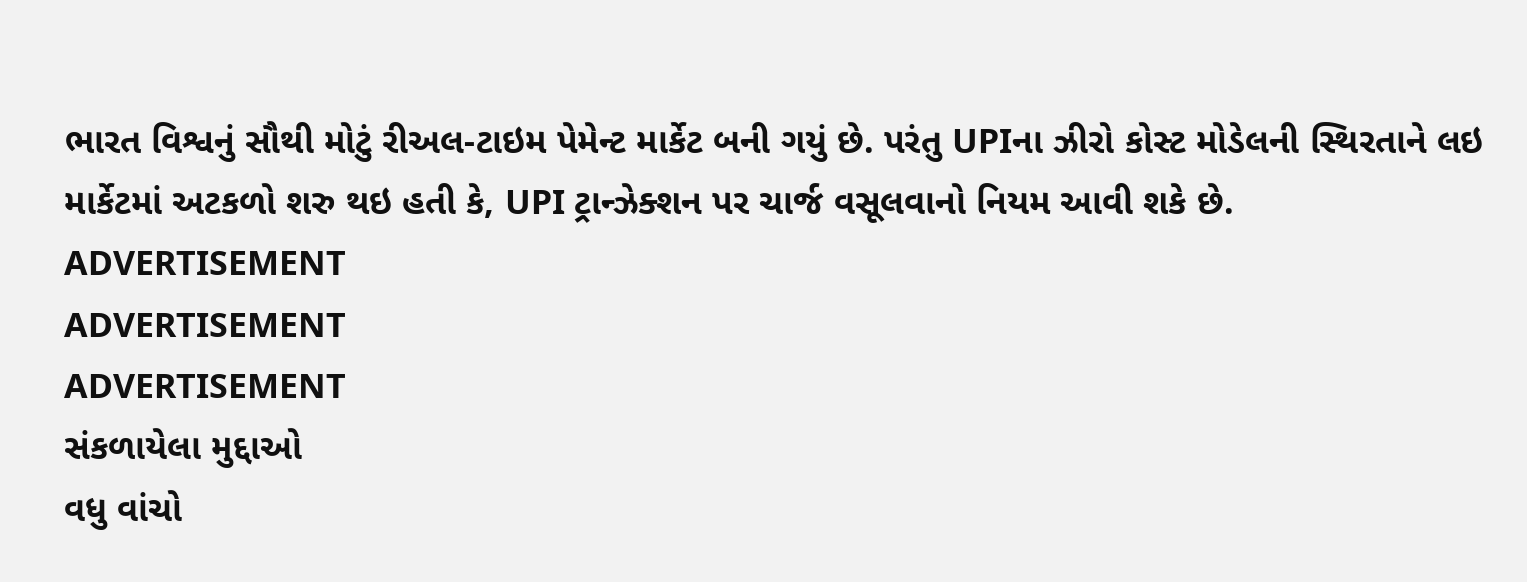ભારત વિશ્વનું સૌથી મોટું રીઅલ-ટાઇમ પેમેન્ટ માર્કેટ બની ગયું છે. પરંતુ UPIના ઝીરો કોસ્ટ મોડેલની સ્થિરતાને લઇ માર્કેટમાં અટકળો શરુ થઇ હતી કે, UPI ટ્રાન્ઝેક્શન પર ચાર્જ વસૂલવાનો નિયમ આવી શકે છે.
ADVERTISEMENT
ADVERTISEMENT
ADVERTISEMENT
સંકળાયેલા મુદ્દાઓ
વધુ વાંચો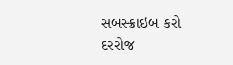સબસ્ક્રાઇબ કરો
દરરોજ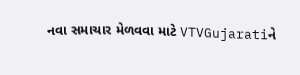નવા સમાચાર મેળવવા માટે VTVGujaratiને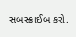સબસ્ક્રાઈબ કરો.